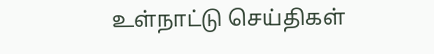உள்நாட்டு செய்திகள்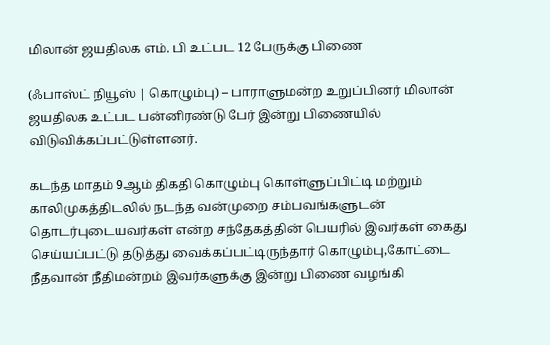மிலான் ஜயதிலக எம். பி உட்பட 12 பேருக்கு பிணை

(ஃபாஸ்ட் நியூஸ் | கொழும்பு) – பாராளுமன்ற உறுப்பினர் மிலான் ஜயதிலக உட்பட பன்னிரண்டு பேர் இன்று பிணையில் விடுவிக்கப்பட்டுள்ளனர்.

கடந்த மாதம் 9ஆம் திகதி கொழும்பு கொள்ளுப்பிட்டி மற்றும் காலிமுகத்திடலில் நடந்த வன்முறை சம்பவங்களுடன் தொடர்புடையவர்கள் என்ற சந்தேகத்தின் பெயரில் இவர்கள் கைது செய்யப்பட்டு தடுத்து வைக்கப்பட்டிருந்தார் கொழும்பு,கோட்டை நீதவான் நீதிமன்றம் இவர்களுக்கு இன்று பிணை வழங்கி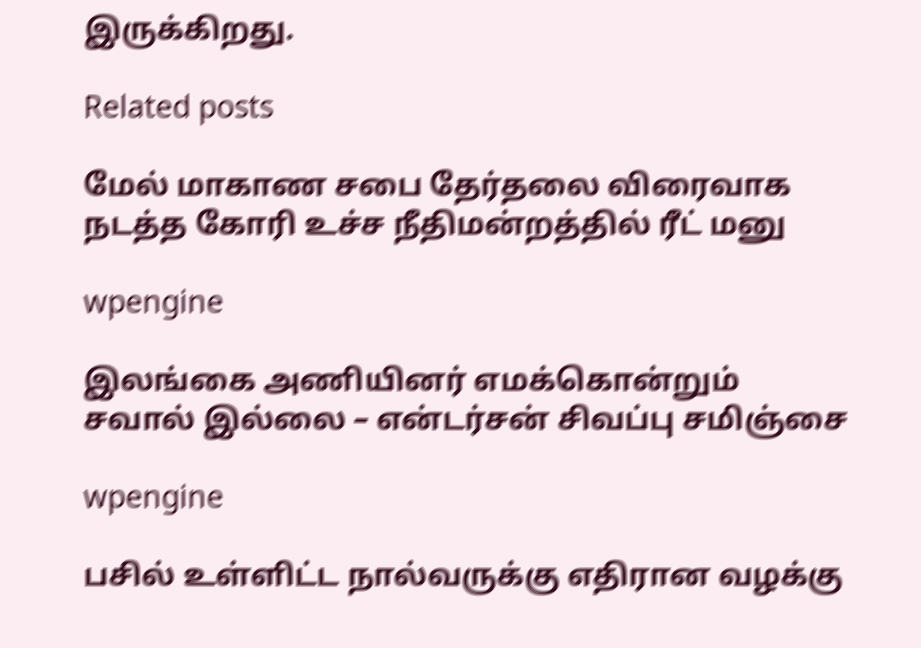இருக்கிறது.

Related posts

மேல் மாகாண சபை தேர்தலை விரைவாக நடத்த கோரி உச்ச நீதிமன்றத்தில் ரீட் மனு

wpengine

இலங்கை அணியினர் எமக்கொன்றும் சவால் இல்லை – என்டர்சன் சிவப்பு சமிஞ்சை

wpengine

பசில் உள்ளிட்ட நால்வருக்கு எதிரான வழக்கு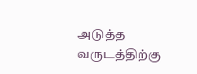அடுத்த வருடத்திற்கு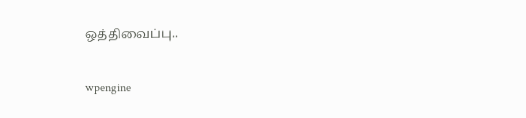ஒத்திவைப்பு..

wpengine